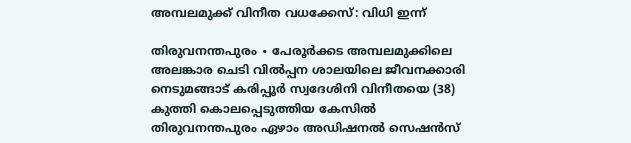അമ്പലമുക്ക് വിനീത വധക്കേസ്: വിധി ഇന്ന്

തിരുവനന്തപുരം ∙ പേരൂര്‍ക്കട അമ്പലമുക്കിലെ അലങ്കാര ചെടി വില്‍പ്പന ശാലയിലെ ജീവനക്കാരി നെടുമങ്ങാട് കരിപ്പൂര്‍ സ്വദേശിനി വിനീതയെ (38) കുത്തി കൊലപ്പെടുത്തിയ കേസില്‍ തിരുവനന്തപുരം ഏഴാം അഡിഷനല്‍ സെഷന്‍സ്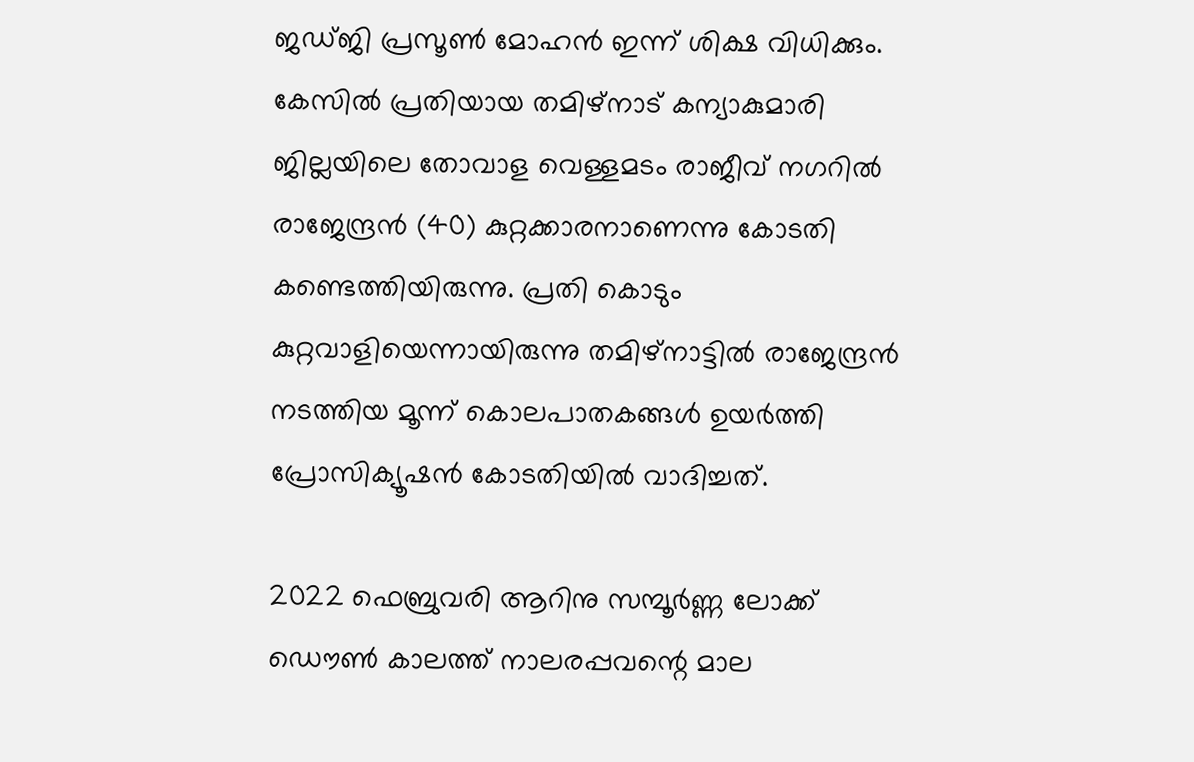ജഡ്ജി പ്രസൂണ്‍ മോഹന്‍ ഇന്ന് ശിക്ഷ വിധിക്കും. കേസിൽ പ്രതിയായ തമിഴ്‌നാട് കന്യാകുമാരി ജില്ലയിലെ തോവാള വെള്ളമടം രാജീവ് നഗറില്‍ രാജേന്ദ്രൻ (40) കുറ്റക്കാരനാണെന്നു കോടതി കണ്ടെത്തിയിരുന്നു. പ്രതി കൊടും കുറ്റവാളിയെന്നായിരുന്നു തമിഴ്നാട്ടിൽ രാജേന്ദ്രൻ നടത്തിയ മൂന്ന് കൊലപാതകങ്ങൾ ഉയർത്തി പ്രോസിക്യൂഷൻ കോടതിയിൽ വാദിച്ചത്.

2022 ഫെബ്രുവരി ആറിനു സമ്പൂർണ്ണ ലോക്ക് ഡൌൺ കാലത്ത് നാലരപ്പവന്റെ മാല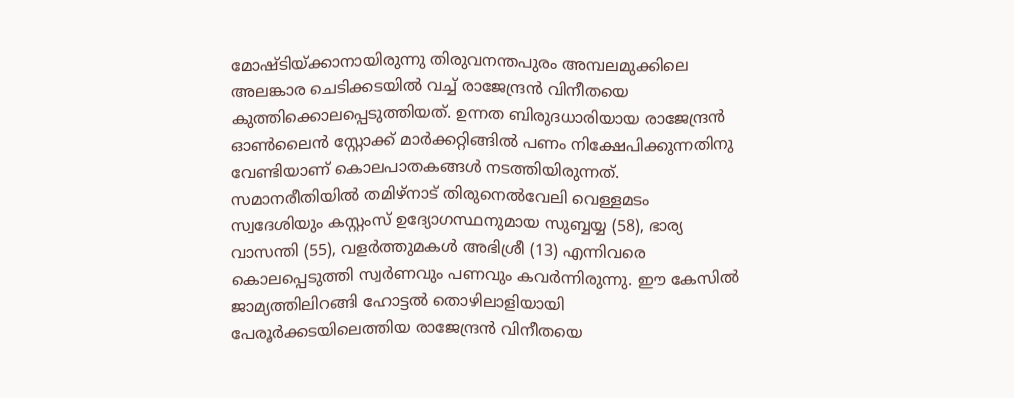മോഷ്ടിയ്ക്കാനായിരുന്നു തിരുവനന്തപുരം അമ്പലമുക്കിലെ അലങ്കാര ചെടിക്കടയില്‍ വച്ച് രാജേന്ദ്രന്‍ വിനീതയെ കുത്തിക്കൊലപ്പെടുത്തിയത്. ഉന്നത ബിരുദധാരിയായ രാജേന്ദ്രൻ ഓൺലൈൻ സ്റ്റോക്ക് മാർക്കറ്റിങ്ങിൽ പണം നിക്ഷേപിക്കുന്നതിനു വേണ്ടിയാണ് കൊലപാതകങ്ങൾ നടത്തിയിരുന്നത്. സമാനരീതിയില്‍ തമിഴ്നാട് തിരുനെൽവേലി വെള്ളമടം സ്വദേശിയും കസ്റ്റംസ് ഉദ്യോഗസ്ഥനുമായ സുബ്ബയ്യ (58), ഭാര്യ വാസന്തി (55), വളർത്തുമകൾ അഭിശ്രീ (13) എന്നിവരെ കൊലപ്പെടുത്തി സ്വര്‍ണവും പണവും കവര്‍ന്നിരുന്നു. ഈ കേസില്‍ ജാമ്യത്തിലിറങ്ങി ഹോട്ടല്‍ തൊഴിലാളിയായി പേരൂര്‍ക്കടയിലെത്തിയ രാജേന്ദ്രന്‍ വിനീതയെ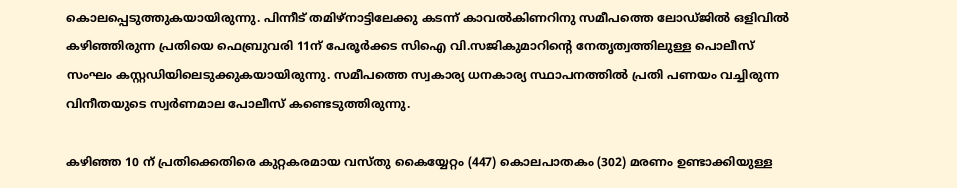കൊലപ്പെടുത്തുകയായിരുന്നു. പിന്നീട് തമിഴ്നാട്ടിലേക്കു കടന്ന് കാവല്‍കിണറിനു സമീപത്തെ ലോഡ്ജില്‍ ഒളിവില്‍ കഴിഞ്ഞിരുന്ന പ്രതിയെ ഫെബ്രുവരി 11ന് പേരൂര്‍ക്കട സിഐ വി.സജികുമാറിന്റെ നേതൃത്വത്തിലുള്ള പൊലീസ് സംഘം കസ്റ്റഡിയിലെടുക്കുകയായിരുന്നു. സമീപത്തെ സ്വകാര്യ ധനകാര്യ സ്ഥാപനത്തില്‍ പ്രതി പണയം വച്ചിരുന്ന വിനീതയുടെ സ്വര്‍ണമാല പോലീസ് കണ്ടെടുത്തിരുന്നു.

കഴിഞ്ഞ 10 ന് പ്രതിക്കെതിരെ കുറ്റകരമായ വസ്തു കൈയ്യേറ്റം (447) കൊലപാതകം (302) മരണം ഉണ്ടാക്കിയുള്ള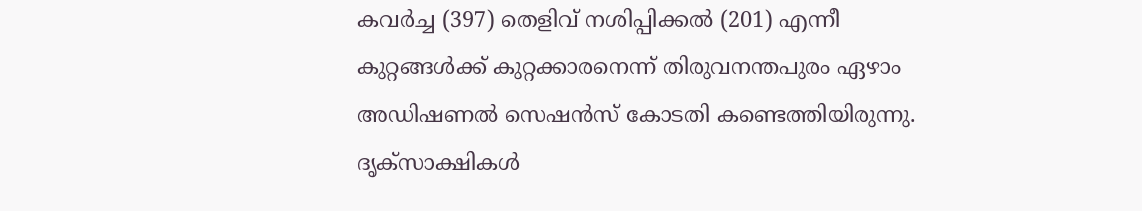കവർച്ച (397) തെളിവ് നശിപ്പിക്കൽ (201) എന്നീ കുറ്റങ്ങൾക്ക് കുറ്റക്കാരനെന്ന് തിരുവനന്തപുരം ഏഴാം അഡിഷണൽ സെഷൻസ് കോടതി കണ്ടെത്തിയിരുന്നു. ദൃക്‌സാക്ഷികള്‍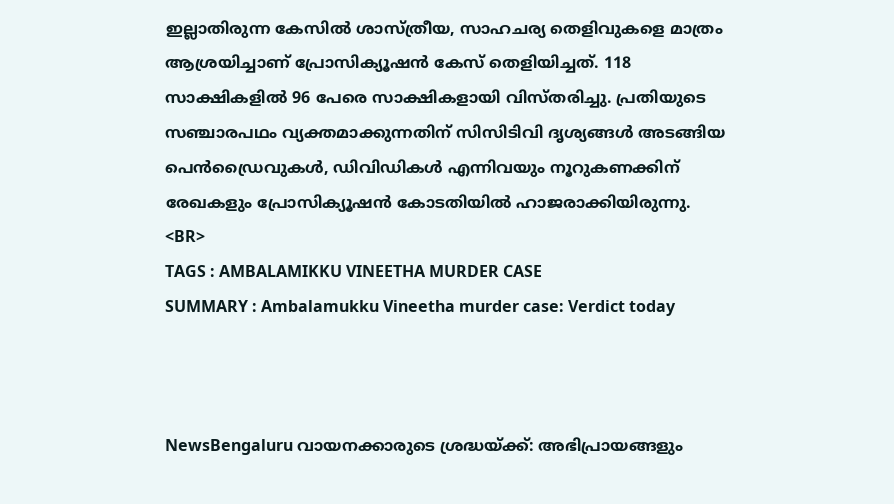ഇല്ലാതിരുന്ന കേസില്‍ ശാസ്ത്രീയ, സാഹചര്യ തെളിവുകളെ മാത്രം ആശ്രയിച്ചാണ് പ്രോസിക്യൂഷന്‍ കേസ് തെളിയിച്ചത്. 118 സാക്ഷികളില്‍ 96 പേരെ സാക്ഷികളായി വിസ്തരിച്ചു. പ്രതിയുടെ സഞ്ചാരപഥം വ്യക്തമാക്കുന്നതിന് സിസിടിവി ദൃശ്യങ്ങള്‍ അടങ്ങിയ പെന്‍ഡ്രൈവുകൾ, ഡിവിഡികൾ എന്നിവയും നൂറുകണക്കിന് രേഖകളും പ്രോസിക്യൂഷന്‍ കോടതിയില്‍ ഹാജരാക്കിയിരുന്നു.
<BR>
TAGS : AMBALAMIKKU VINEETHA MURDER CASE
SUMMARY : Ambalamukku Vineetha murder case: Verdict today



NewsBengaluru വായനക്കാരുടെ ശ്രദ്ധയ്ക്ക്: അഭിപ്രായങ്ങളും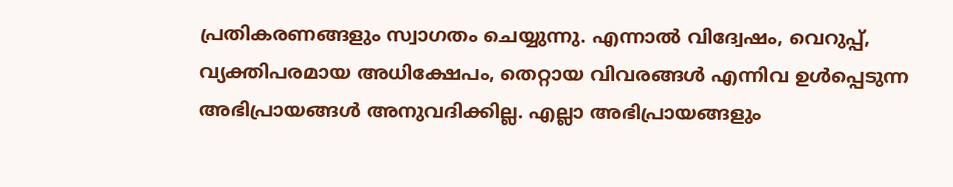പ്രതികരണങ്ങളും സ്വാഗതം ചെയ്യുന്നു. എന്നാൽ വിദ്വേഷം, വെറുപ്പ്, വ്യക്തിപരമായ അധിക്ഷേപം, തെറ്റായ വിവരങ്ങൾ എന്നിവ ഉൾപ്പെടുന്ന അഭിപ്രായങ്ങൾ അനുവദിക്കില്ല. എല്ലാ അഭിപ്രായങ്ങളും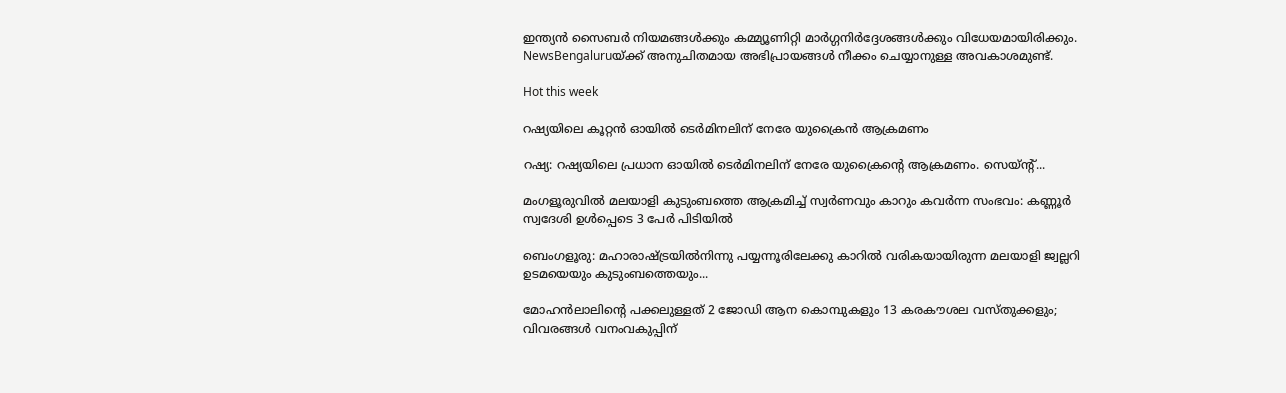ഇന്ത്യൻ സൈബർ നിയമങ്ങൾക്കും കമ്മ്യൂണിറ്റി മാർഗ്ഗനിർദ്ദേശങ്ങൾക്കും വിധേയമായിരിക്കും. NewsBengaluruയ്ക്ക് അനുചിതമായ അഭിപ്രായങ്ങൾ നീക്കം ചെയ്യാനുള്ള അവകാശമുണ്ട്.

Hot this week

റഷ്യയിലെ കൂറ്റൻ ഓയില്‍ ടെര്‍മിനലിന് നേരേ യുക്രൈൻ ആക്രമണം

റഷ്യ: റഷ്യയിലെ പ്രധാന ഓയില്‍ ടെര്‍മിനലിന് നേരേ യുക്രൈന്റെ ആക്രമണം. സെയ്ന്റ്...

മംഗളൂരുവില്‍ മലയാളി കുടുംബത്തെ ആക്രമിച്ച് സ്വർണവും കാറും കവർന്ന സംഭവം: കണ്ണൂർ സ്വദേശി ഉൾപ്പെടെ 3 പേർ പിടിയിൽ

ബെംഗളൂരു: മഹാരാഷ്ട്രയിൽനിന്നു പയ്യന്നൂരിലേക്കു കാറിൽ വരികയായിരുന്ന മലയാളി ജ്വല്ലറി ഉടമയെയും കുടുംബത്തെയും...

മോഹൻലാലിന്‍റെ പക്കലുള്ളത് 2 ജോഡി ആന കൊമ്പുകളും 13 കരകൗശല വസ്തുക്കളും; വിവരങ്ങള്‍ വനംവകുപ്പിന്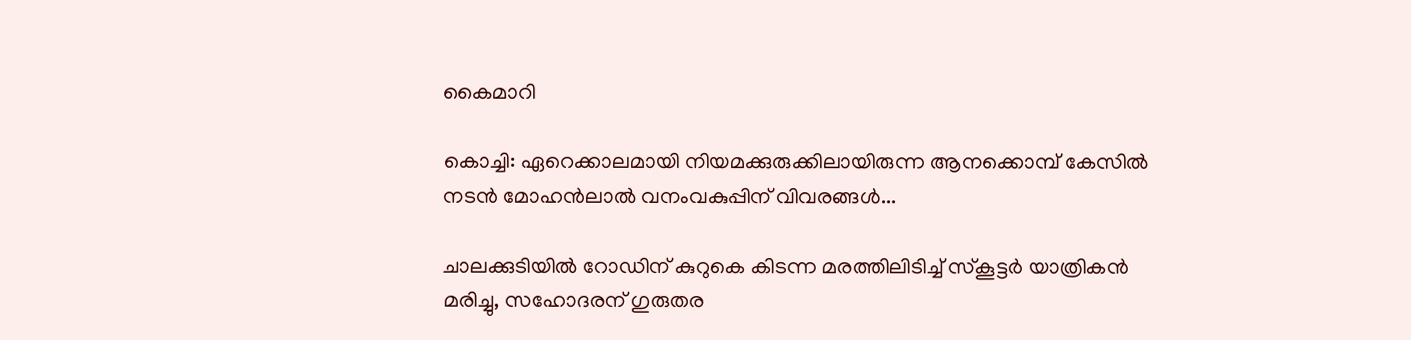കൈമാറി

കൊച്ചി: ഏറെക്കാലമായി നിയമക്കുരുക്കിലായിരുന്ന ആനക്കൊമ്പ് കേസില്‍ നടൻ മോഹൻലാല്‍ വനംവകുപ്പിന് വിവരങ്ങള്‍...

ചാലക്കുടിയിൽ റോഡിന് കുറുകെ കിടന്ന മരത്തിലിടിച്ച് സ്കൂട്ടർ യാത്രികൻ മരിച്ചു, സഹോദരന് ഗുരുതര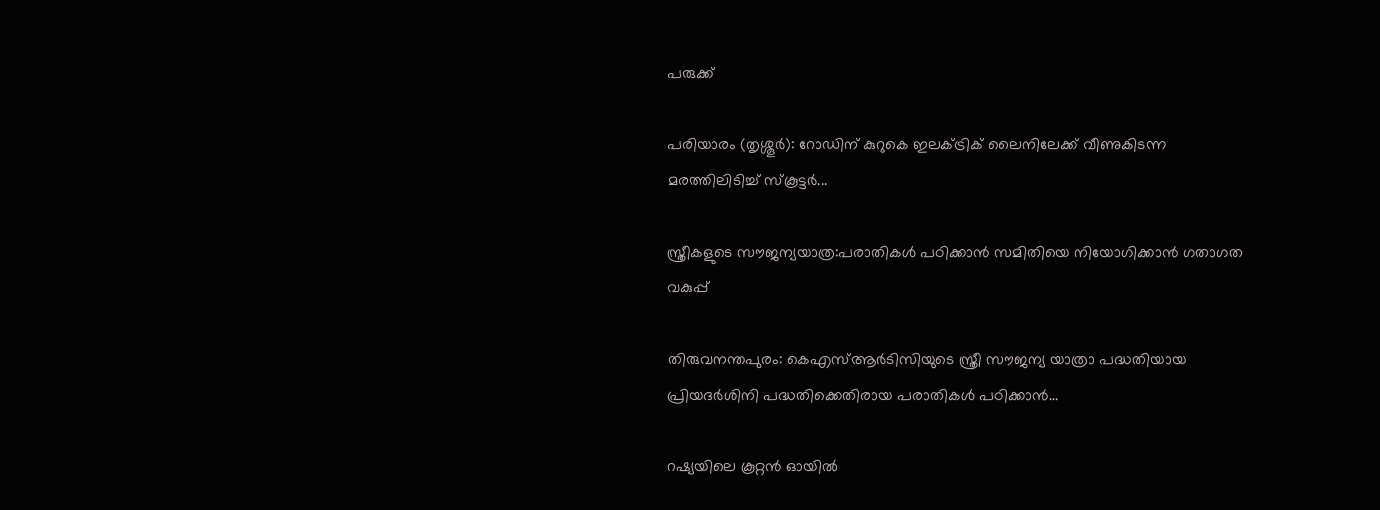പരുക്ക്

പരിയാരം (തൃശ്ശൂർ): റോഡിന് കുറുകെ ഇലക്ട്രിക് ലൈനിലേക്ക് വീണുകിടന്ന മരത്തിലിടിച്ച് സ്കൂട്ടർ...

സ്ത്രീകളുടെ സൗജന്യയാത്ര:പരാതികള്‍ പഠിക്കാന്‍ സമിതിയെ നിയോഗിക്കാന്‍ ഗതാഗത വകുപ്പ്

തിരുവനന്തപുരം: കെഎസ്ആര്‍ടിസിയുടെ സ്ത്രീ സൗജന്യ യാത്രാ പദ്ധതിയായ പ്രിയദര്‍ശിനി പദ്ധതിക്കെതിരായ പരാതികള്‍ പഠിക്കാന്‍...

റഷ്യയിലെ കൂറ്റൻ ഓയില്‍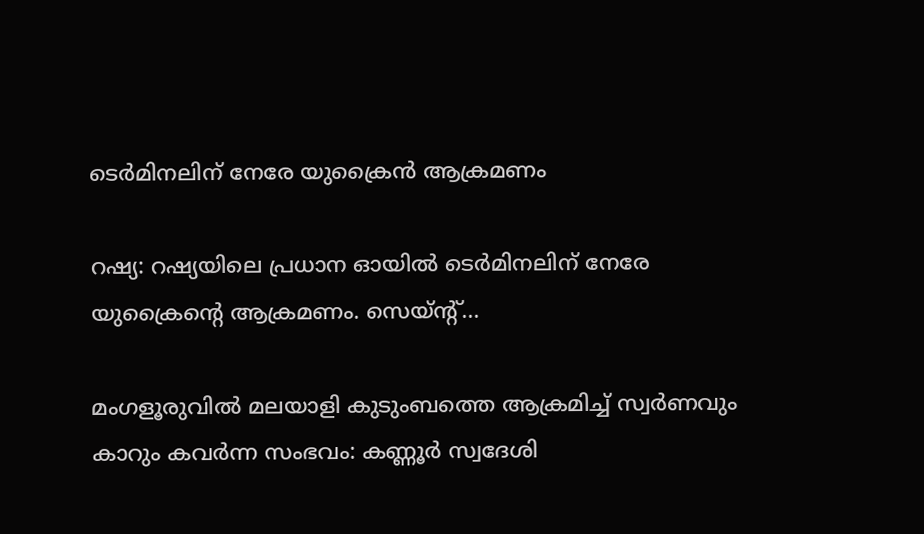ടെര്‍മിനലിന് നേരേ യുക്രൈൻ ആക്രമണം

റഷ്യ: റഷ്യയിലെ പ്രധാന ഓയില്‍ ടെര്‍മിനലിന് നേരേ യുക്രൈന്റെ ആക്രമണം. സെയ്ന്റ്...

മംഗളൂരുവില്‍ മലയാളി കുടുംബത്തെ ആക്രമിച്ച് സ്വർണവും കാറും കവർന്ന സംഭവം: കണ്ണൂർ സ്വദേശി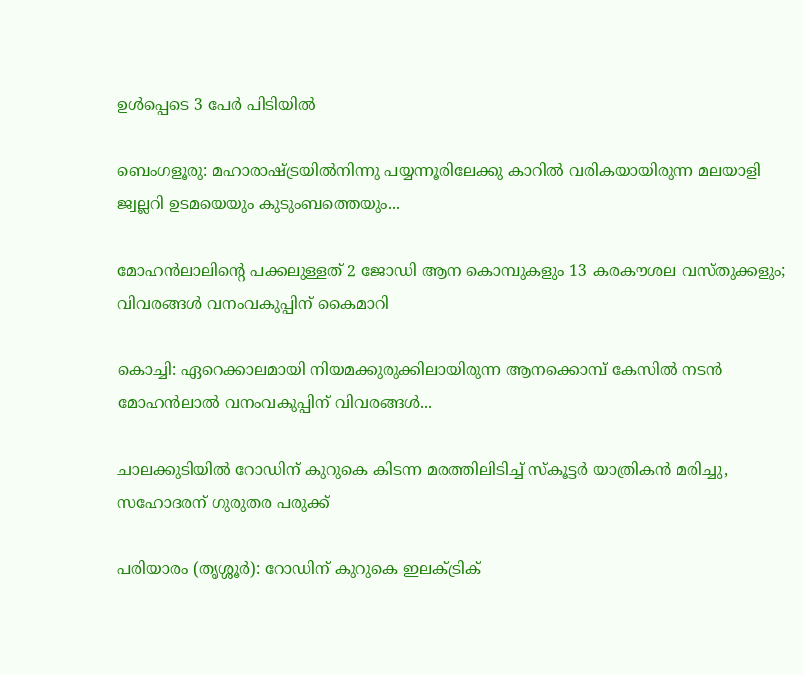ഉൾപ്പെടെ 3 പേർ പിടിയിൽ

ബെംഗളൂരു: മഹാരാഷ്ട്രയിൽനിന്നു പയ്യന്നൂരിലേക്കു കാറിൽ വരികയായിരുന്ന മലയാളി ജ്വല്ലറി ഉടമയെയും കുടുംബത്തെയും...

മോഹൻലാലിന്‍റെ പക്കലുള്ളത് 2 ജോഡി ആന കൊമ്പുകളും 13 കരകൗശല വസ്തുക്കളും; വിവരങ്ങള്‍ വനംവകുപ്പിന് കൈമാറി

കൊച്ചി: ഏറെക്കാലമായി നിയമക്കുരുക്കിലായിരുന്ന ആനക്കൊമ്പ് കേസില്‍ നടൻ മോഹൻലാല്‍ വനംവകുപ്പിന് വിവരങ്ങള്‍...

ചാലക്കുടിയിൽ റോഡിന് കുറുകെ കിടന്ന മരത്തിലിടിച്ച് സ്കൂട്ടർ യാത്രികൻ മരിച്ചു, സഹോദരന് ഗുരുതര പരുക്ക്

പരിയാരം (തൃശ്ശൂർ): റോഡിന് കുറുകെ ഇലക്ട്രിക്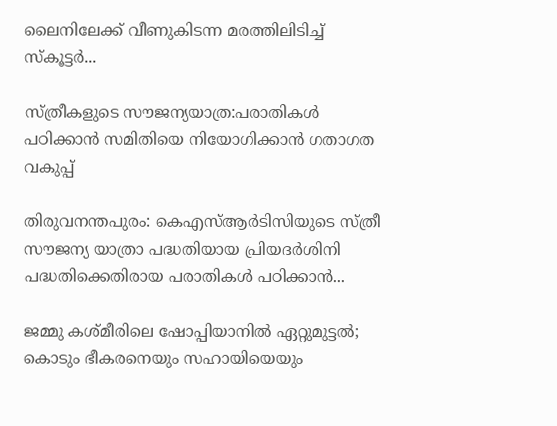ലൈനിലേക്ക് വീണുകിടന്ന മരത്തിലിടിച്ച് സ്കൂട്ടർ...

സ്ത്രീകളുടെ സൗജന്യയാത്ര:പരാതികള്‍ പഠിക്കാന്‍ സമിതിയെ നിയോഗിക്കാന്‍ ഗതാഗത വകുപ്പ്

തിരുവനന്തപുരം: കെഎസ്ആര്‍ടിസിയുടെ സ്ത്രീ സൗജന്യ യാത്രാ പദ്ധതിയായ പ്രിയദര്‍ശിനി പദ്ധതിക്കെതിരായ പരാതികള്‍ പഠിക്കാന്‍...

ജമ്മു കശ്മീരിലെ ഷോപ്പിയാനിൽ ഏറ്റുമുട്ടൽ; കൊടും ഭീകരനെയും സഹായിയെയും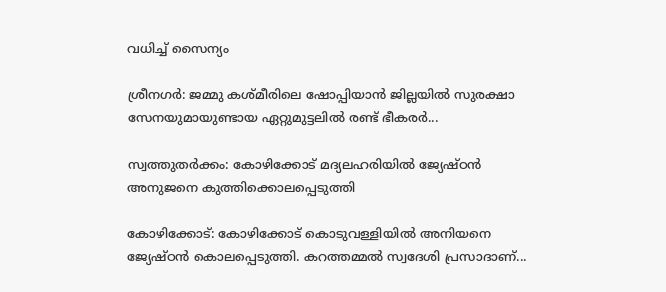വധിച്ച് സൈന്യം

ശ്രീനഗര്‍: ജമ്മു കശ്മീരിലെ ഷോപ്പിയാൻ ജില്ലയിൽ സുരക്ഷാ സേനയുമായുണ്ടായ ഏറ്റുമുട്ടലിൽ രണ്ട് ഭീകരർ...

സ്വത്തുതർക്കം: കോഴിക്കോട് മദ്യലഹരിയിൽ ജ്യേഷ്ഠന്‍ അനുജനെ കുത്തിക്കൊലപ്പെടുത്തി

കോഴിക്കോട്: കോഴിക്കോട് കൊടുവള്ളിയില്‍ അനിയനെ ജ്യേഷ്ഠന്‍ കൊലപ്പെടുത്തി. കറത്തമ്മല്‍ സ്വദേശി പ്രസാദാണ്...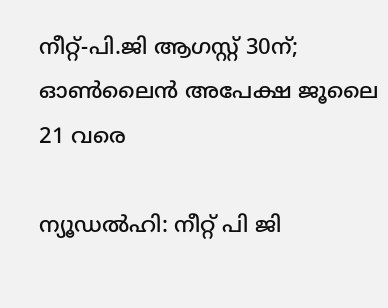നീറ്റ്-പി.ജി ആഗസ്റ്റ് 30ന്; ഓൺലൈൻ അപേക്ഷ ജൂലൈ 21 വരെ

ന്യൂഡല്‍ഹി: നീറ്റ് പി ജി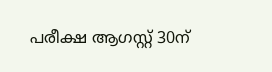പരീക്ഷ ആഗസ്റ്റ് 30ന്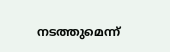നടത്തുമെന്ന്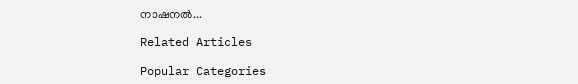നാഷനൽ...

Related Articles

Popular Categories